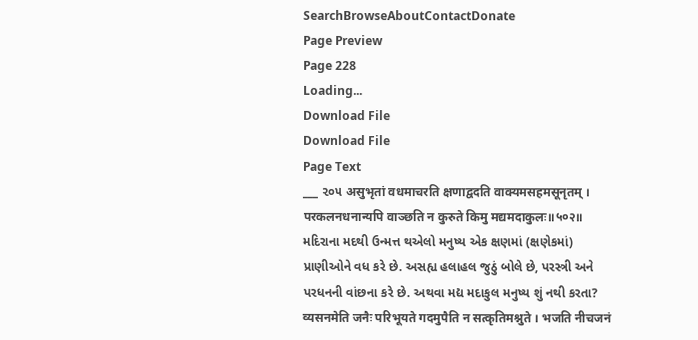SearchBrowseAboutContactDonate
Page Preview
Page 228
Loading...
Download File
Download File
Page Text
___ ૨૦૫ असुभृतां वधमाचरति क्षणाद्वदति वाक्यमसहमसूनृतम् । परकलनधनान्यपि वाञ्छति न कुरुते किमु मद्यमदाकुलः॥५०२॥ મદિરાના મદથી ઉન્મત્ત થએલો મનુષ્ય એક ક્ષણમાં (ક્ષણેકમાં) પ્રાણીઓને વધ કરે છે. અસહ્ય હલાહલ જુઠું બોલે છે, પરસ્ત્રી અને પરધનની વાંછના કરે છે. અથવા મદ્ય મદાકુલ મનુષ્ય શું નથી કરતા? व्यसनमेति जनैः परिभूयते गदमुपैति न सत्कृतिमश्नुते । भजति नीचजनं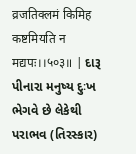व्रजतिक्लमं किमिह कष्टमियति न मद्यपः।।५०३॥ | દારૂ પીનારા મનુષ્ય દુઃખ ભેગવે છે લેકેથી પરાભવ (તિરસ્કાર)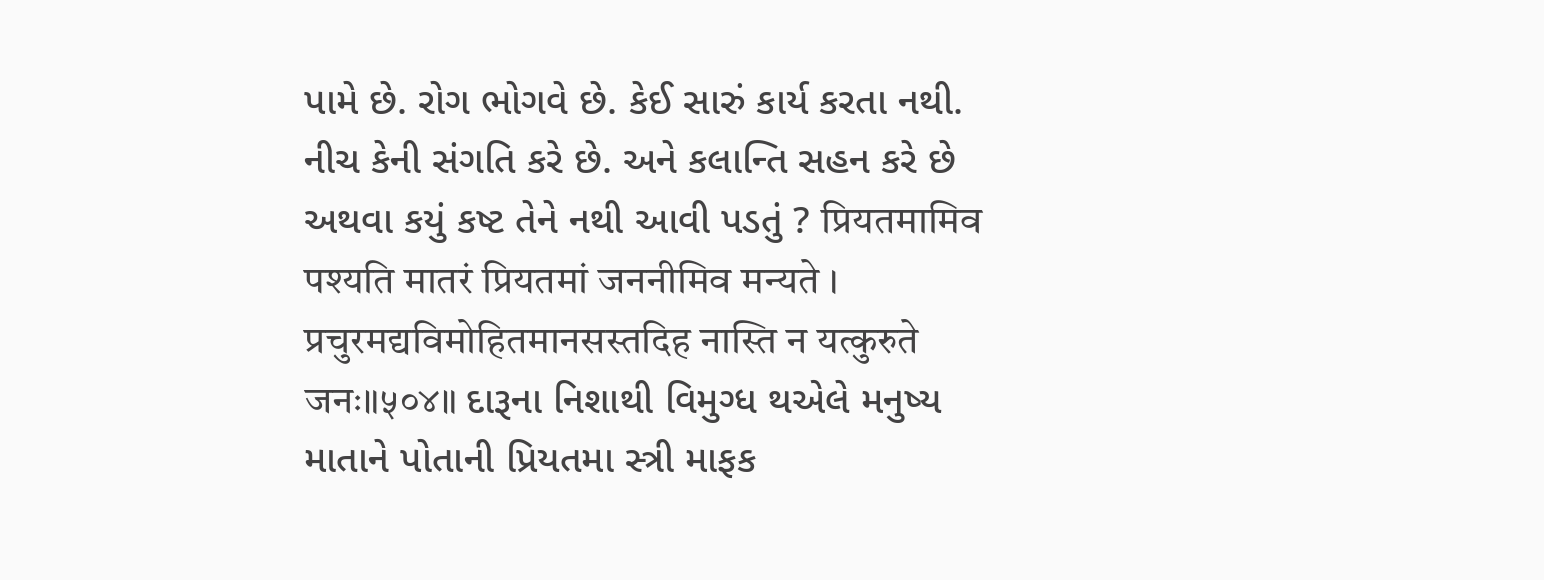પામે છે. રોગ ભોગવે છે. કેઈ સારું કાર્ય કરતા નથી. નીચ કેની સંગતિ કરે છે. અને કલાન્તિ સહન કરે છે અથવા કયું કષ્ટ તેને નથી આવી પડતું ? प्रियतमामिव पश्यति मातरं प्रियतमां जननीमिव मन्यते । प्रचुरमद्यविमोहितमानसस्तदिह नास्ति न यत्कुरुते जनः॥५०४॥ દારૂના નિશાથી વિમુગ્ધ થએલે મનુષ્ય માતાને પોતાની પ્રિયતમા સ્ત્રી માફક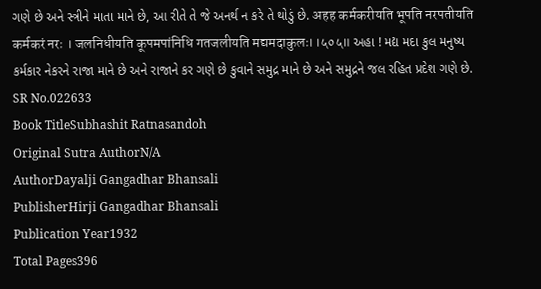ગણે છે અને સ્ત્રીને માતા માને છે, આ રીતે તે જે અનર્થ ન કરે તે થોડું છે. अहह कर्मकरीयति भूपति नरपतीयति कर्मकरं नरः । जलनिधीयति कूपमपांनिधि गतजलीयति मद्यमदाकुलः।।५०५॥ અહા ! મદ્ય મદા કુલ મનુષ્ય કર્મકાર નેકરને રાજા માને છે અને રાજાને કર ગણે છે કુવાને સમુદ્ર માને છે અને સમુદ્રને જલ રહિત પ્રદેશ ગણે છે.
SR No.022633
Book TitleSubhashit Ratnasandoh
Original Sutra AuthorN/A
AuthorDayalji Gangadhar Bhansali
PublisherHirji Gangadhar Bhansali
Publication Year1932
Total Pages396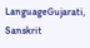LanguageGujarati, Sanskrit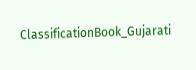ClassificationBook_Gujarati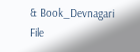& Book_Devnagari
File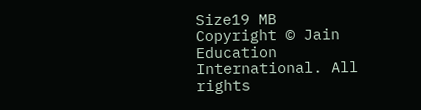Size19 MB
Copyright © Jain Education International. All rights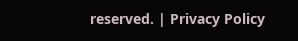reserved. | Privacy Policy